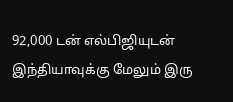92,000 டன் எல்பிஜியுடன் இந்தியாவுக்கு மேலும் இரு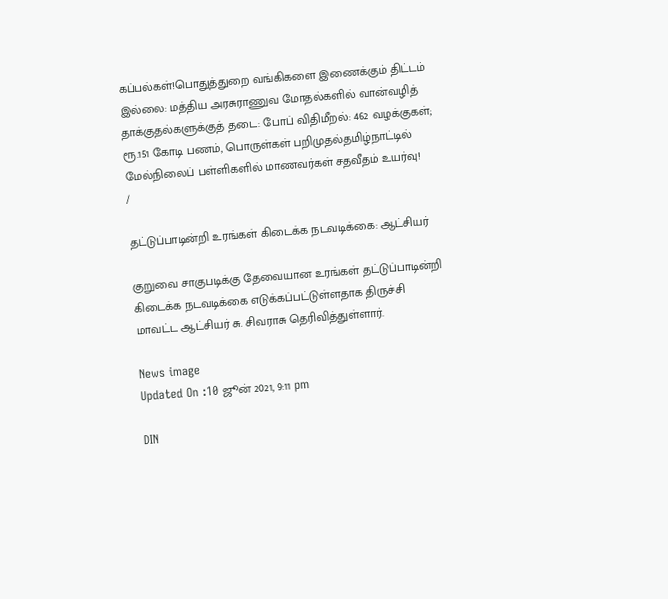கப்பல்கள்!பொதுத்துறை வங்கிகளை இணைக்கும் திட்டம் இல்லை: மத்திய அரசுராணுவ மோதல்களில் வான்வழித் தாக்குதல்களுக்குத் தடை: போப் விதிமீறல்: 462 வழக்குகள்; ரூ.151 கோடி பணம், பொருள்கள் பறிமுதல்தமிழ்நாட்டில் மேல்நிலைப் பள்ளிகளில் மாணவர்கள் சதவீதம் உயர்வு!
/

தட்டுப்பாடின்றி உரங்கள் கிடைக்க நடவடிக்கை: ஆட்சியர்

குறுவை சாகுபடிக்கு தேவையான உரங்கள் தட்டுப்பாடின்றி கிடைக்க நடவடிக்கை எடுக்கப்பட்டுள்ளதாக திருச்சி மாவட்ட ஆட்சியர் சு. சிவராசு தெரிவித்துள்ளார்.

News image
Updated On :10 ஜூன் 2021, 9:11 pm

DIN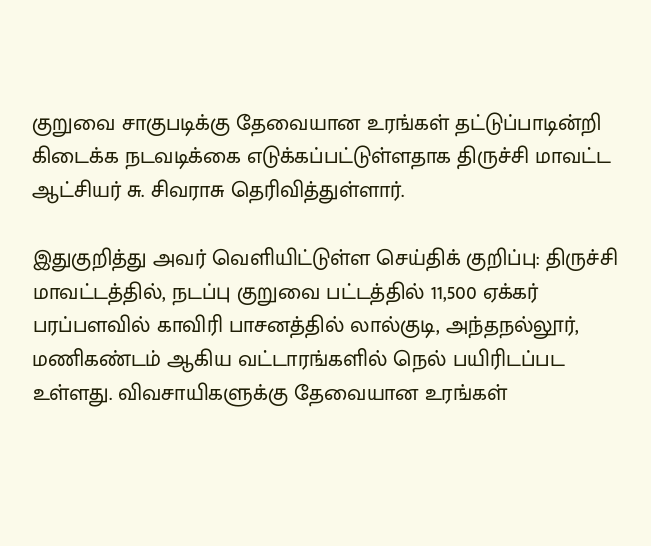குறுவை சாகுபடிக்கு தேவையான உரங்கள் தட்டுப்பாடின்றி கிடைக்க நடவடிக்கை எடுக்கப்பட்டுள்ளதாக திருச்சி மாவட்ட ஆட்சியர் சு. சிவராசு தெரிவித்துள்ளார்.

இதுகுறித்து அவர் வெளியிட்டுள்ள செய்திக் குறிப்பு: திருச்சி மாவட்டத்தில், நடப்பு குறுவை பட்டத்தில் 11,500 ஏக்கர் பரப்பளவில் காவிரி பாசனத்தில் லால்குடி, அந்தநல்லூர், மணிகண்டம் ஆகிய வட்டாரங்களில் நெல் பயிரிடப்பட உள்ளது. விவசாயிகளுக்கு தேவையான உரங்கள்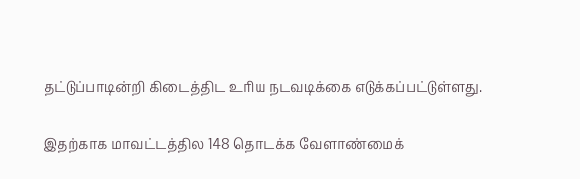தட்டுப்பாடின்றி கிடைத்திட உரிய நடவடிக்கை எடுக்கப்பட்டுள்ளது.

இதற்காக மாவட்டத்தில 148 தொடக்க வேளாண்மைக்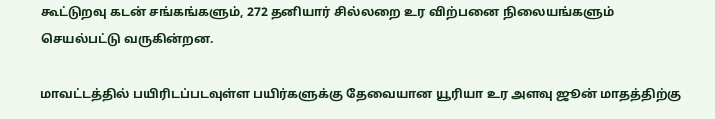கூட்டுறவு கடன் சங்கங்களும், 272 தனியார் சில்லறை உர விற்பனை நிலையங்களும் செயல்பட்டு வருகின்றன.

மாவட்டத்தில் பயிரிடப்படவுள்ள பயிர்களுக்கு தேவையான யூரியா உர அளவு ஜூன் மாதத்திற்கு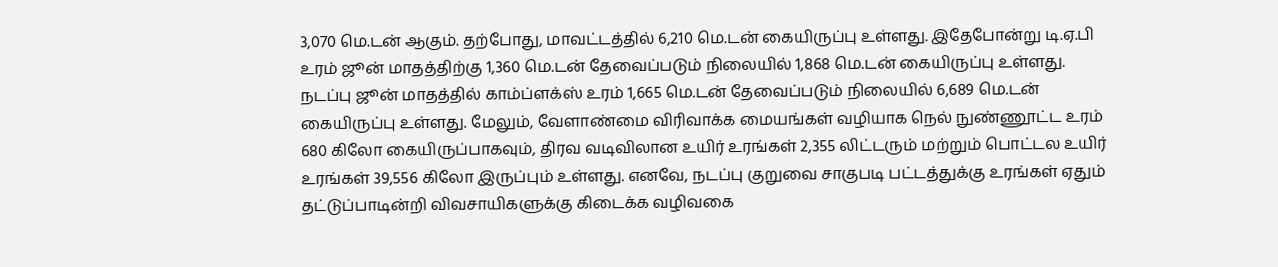3,070 மெ.டன் ஆகும். தற்போது, மாவட்டத்தில் 6,210 மெ.டன் கையிருப்பு உள்ளது. இதேபோன்று டி.ஏ.பி உரம் ஜூன் மாதத்திற்கு 1,360 மெ.டன் தேவைப்படும் நிலையில் 1,868 மெ.டன் கையிருப்பு உள்ளது. நடப்பு ஜூன் மாதத்தில் காம்ப்ளக்ஸ் உரம் 1,665 மெ.டன் தேவைப்படும் நிலையில் 6,689 மெ.டன் கையிருப்பு உள்ளது. மேலும், வேளாண்மை விரிவாக்க மையங்கள் வழியாக நெல் நுண்ணூட்ட உரம் 680 கிலோ கையிருப்பாகவும், திரவ வடிவிலான உயிர் உரங்கள் 2,355 லிட்டரும் மற்றும் பொட்டல உயிர் உரங்கள் 39,556 கிலோ இருப்பும் உள்ளது. எனவே, நடப்பு குறுவை சாகுபடி பட்டத்துக்கு உரங்கள் ஏதும் தட்டுப்பாடின்றி விவசாயிகளுக்கு கிடைக்க வழிவகை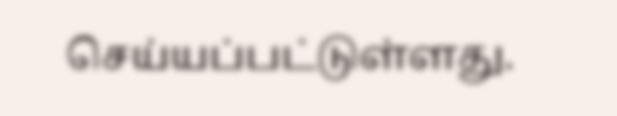செய்யப்பட்டுள்ளது.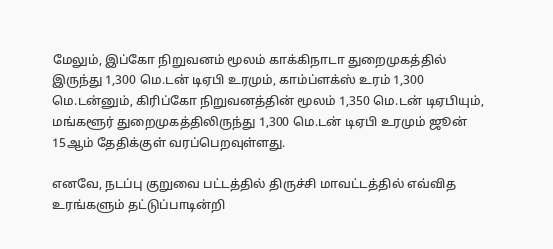மேலும், இப்கோ நிறுவனம் மூலம் காக்கிநாடா துறைமுகத்தில் இருந்து 1,300 மெ.டன் டிஏபி உரமும், காம்ப்ளக்ஸ் உரம் 1,300 மெ.டன்னும், கிரிப்கோ நிறுவனத்தின் மூலம் 1,350 மெ.டன் டிஏபியும், மங்களூர் துறைமுகத்திலிருந்து 1,300 மெ.டன் டிஏபி உரமும் ஜூன் 15ஆம் தேதிக்குள் வரப்பெறவுள்ளது.

எனவே, நடப்பு குறுவை பட்டத்தில் திருச்சி மாவட்டத்தில் எவ்வித உரங்களும் தட்டுப்பாடின்றி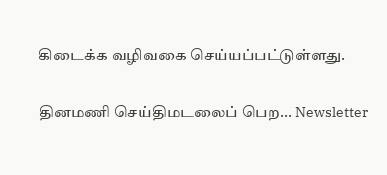கிடைக்க வழிவகை செய்யப்பட்டுள்ளது.

தினமணி செய்திமடலைப் பெற... Newsletter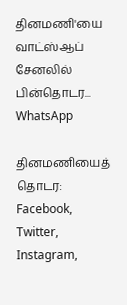தினமணி'யை வாட்ஸ்ஆப் சேனலில் பின்தொடர... WhatsApp

தினமணியைத் தொடர: Facebook, Twitter, Instagram,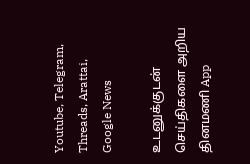Youtube, Telegram, Threads, Arattai, Google News

உடனுக்குடன் செய்திகளை அறிய தினமணி App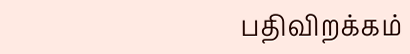பதிவிறக்கம்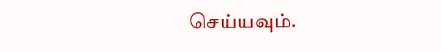செய்யவும்.